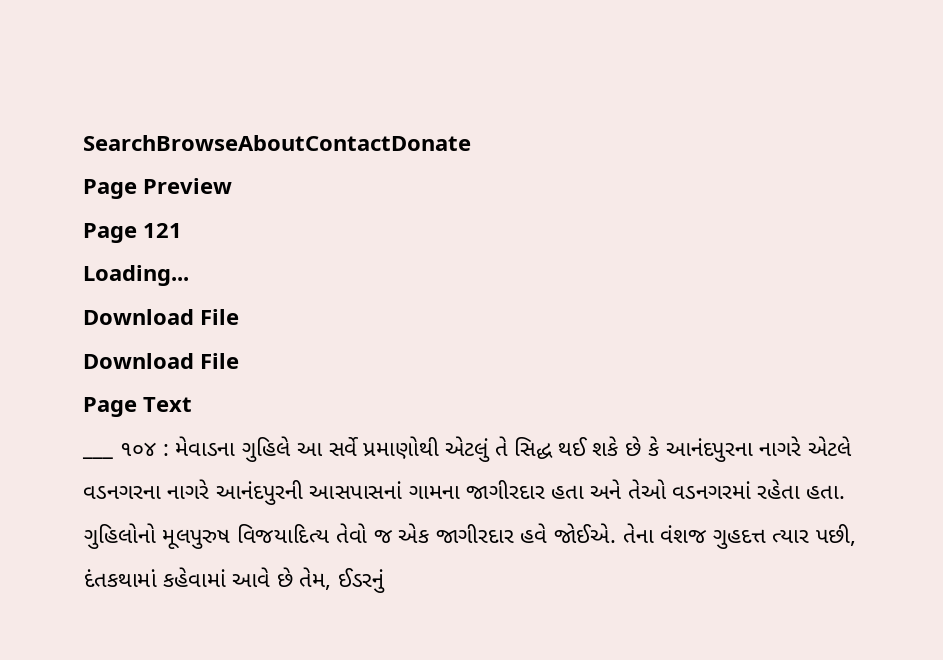SearchBrowseAboutContactDonate
Page Preview
Page 121
Loading...
Download File
Download File
Page Text
___ ૧૦૪ : મેવાડના ગુહિલે આ સર્વે પ્રમાણોથી એટલું તે સિદ્ધ થઈ શકે છે કે આનંદપુરના નાગરે એટલે વડનગરના નાગરે આનંદપુરની આસપાસનાં ગામના જાગીરદાર હતા અને તેઓ વડનગરમાં રહેતા હતા. ગુહિલોનો મૂલપુરુષ વિજયાદિત્ય તેવો જ એક જાગીરદાર હવે જોઈએ. તેના વંશજ ગુહદત્ત ત્યાર પછી, દંતકથામાં કહેવામાં આવે છે તેમ, ઈડરનું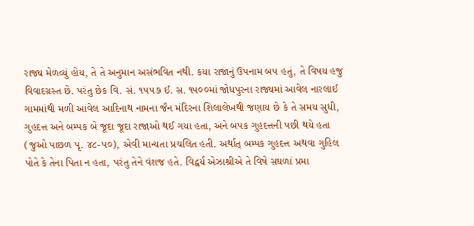રાજ્ય મેળવ્યું હોય, તે તે અનુમાન અસંભવિત નથી. કયા રાજાનું ઉપનામ બ૫ હતું, તે વિષય હજુ વિવાદગ્રસ્ત છે. પરંતુ છેક વિ. સં. ૧૫૫૭ ઈ. સ. ૧૫૦૦માં જોધપુરના રાજ્યમાં આવેલ નારલાઈ ગામમાંથી મળી આવેલ આદિનાથ નામના જૈન મંદિરના શિલાલેખથી જણાય છે કે તે સમય સુધી, ગુહદત્ત અને બમ્પક બે જૂદા જૂદા રાજાઓ થઈ ગયા હતા, અને બપક ગુહદત્તની પછી થયે હતા (જુઓ પાછળ પૃ. ૪૮-૫૦), એવી માન્યતા પ્રચલિત હતી. અર્થાત્ બમ્પક ગુહદત્ત અથવા ગુહિલ પોતે કે તેના પિતા ન હતા, પરંતુ તેને વંશજ હતે. વિદ્વર્ય એઝાશ્રીએ તે વિષે સઘળાં પ્રમા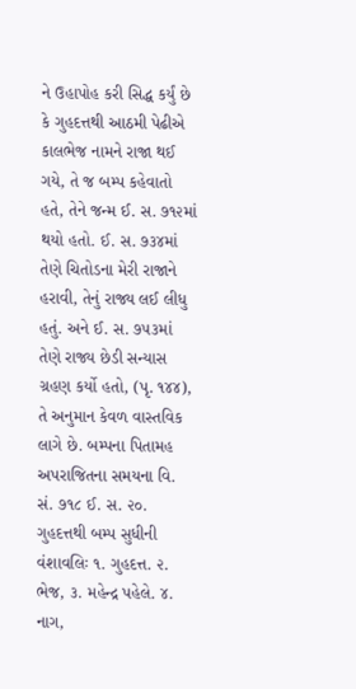ને ઉહાપોહ કરી સિદ્ધ કર્યું છે કે ગુહદત્તથી આઠમી પેઢીએ કાલભેજ નામને રાજા થઈ ગયે, તે જ બમ્પ કહેવાતો હતે, તેને જન્મ ઈ. સ. ૭૧૨માં થયો હતો. ઈ. સ. ૭૩૪માં તેણે ચિતોડના મેરી રાજાને હરાવી, તેનું રાજ્ય લઈ લીધુ હતું. અને ઈ. સ. ૭૫૩માં તેણે રાજ્ય છેડી સન્યાસ ગ્રહણ કર્યો હતો, (પૃ. ૧૪૪), તે અનુમાન કેવળ વાસ્તવિક લાગે છે. બમ્પના પિતામહ અપરાજિતના સમયના વિ. સં. ૭૧૮ ઈ. સ. ૨૦. ગુહદત્તથી બમ્પ સુધીની વંશાવલિઃ ૧. ગુહદત્ત. ૨. ભેજ, ૩. મહેન્દ્ર પહેલે. ૪. નાગ,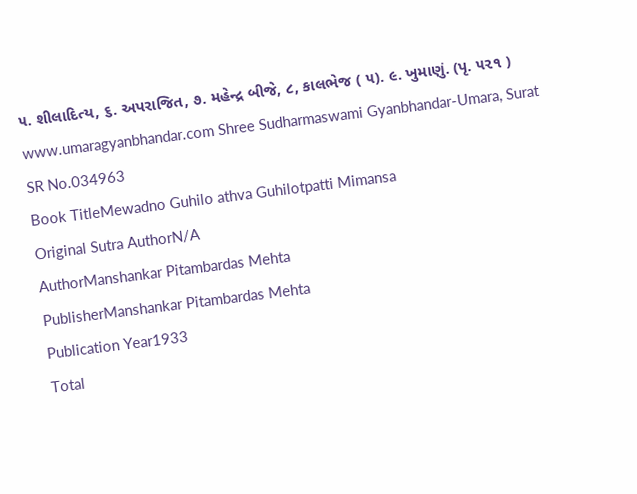૫. શીલાદિત્ય, ૬. અપરાજિત, ૭. મહેન્દ્ર બીજે, ૮, કાલભેજ ( ૫). ૯. ખુમાણું. (પૃ. ૫૨૧ ) www.umaragyanbhandar.com Shree Sudharmaswami Gyanbhandar-Umara, Surat
SR No.034963
Book TitleMewadno Guhilo athva Guhilotpatti Mimansa
Original Sutra AuthorN/A
AuthorManshankar Pitambardas Mehta
PublisherManshankar Pitambardas Mehta
Publication Year1933
Total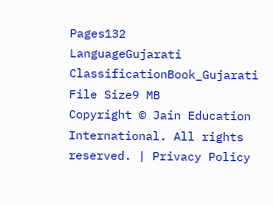Pages132
LanguageGujarati
ClassificationBook_Gujarati
File Size9 MB
Copyright © Jain Education International. All rights reserved. | Privacy Policy